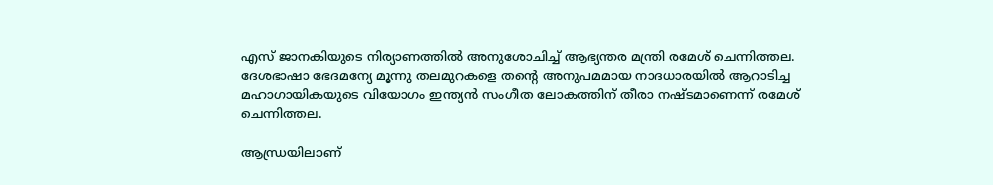എസ് ജാനകിയുടെ നിര്യാണത്തിൽ അനുശോചിച്ച് ആഭ്യന്തര മന്ത്രി രമേശ് ചെന്നിത്തല. ദേശഭാഷാ ഭേദമന്യേ മൂന്നു തലമുറകളെ തന്റെ അനുപമമായ നാദധാരയിൽ ആറാടിച്ച മഹാഗായികയുടെ വിയോഗം ഇന്ത്യൻ സംഗീത ലോകത്തിന് തീരാ നഷ്ടമാണെന്ന് രമേശ് ചെന്നിത്തല.

ആന്ധ്രയിലാണ്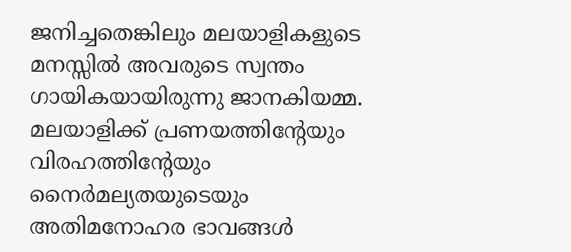ജനിച്ചതെങ്കിലും മലയാളികളുടെ മനസ്സിൽ അവരുടെ സ്വന്തം ഗായികയായിരുന്നു ജാനകിയമ്മ. മലയാളിക്ക് പ്രണയത്തിന്റേയും വിരഹത്തിന്റേയും നൈർമല്യതയുടെയും അതിമനോഹര ഭാവങ്ങൾ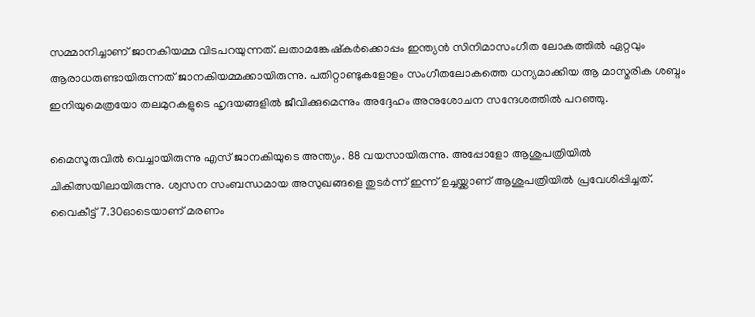സമ്മാനിച്ചാണ് ജാനകിയമ്മ വിടപറയുന്നത്. ലതാമങ്കേഷ്കർക്കൊപ്പം ഇന്ത്യൻ സിനിമാസംഗീത ലോകത്തിൽ ഏറ്റവും ആരാധരുണ്ടായിരുന്നത് ജാനകിയമ്മക്കായിരുന്നു. പതിറ്റാണ്ടുകളോളം സംഗീതലോകത്തെ ധന്യമാക്കിയ ആ മാസ്മരിക ശബ്ദം ഇനിയുമെത്രയോ തലമുറകളുടെ ഹൃദയങ്ങളിൽ ജീവിക്കുമെന്നും അദ്ദേഹം അനുശോചന സന്ദേശത്തിൽ പറഞ്ഞു.

മൈസൂരുവിൽ വെച്ചായിരുന്നു എസ് ജാനകിയുടെ അന്ത്യം. 88 വയസായിരുന്നു. അപ്പോളോ ആശുപത്രിയില്‍ ചികിത്സയിലായിരുന്നു. ശ്വസന സംബന്ധമായ അസുഖങ്ങളെ തുടര്‍ന്ന് ഇന്ന് ഉച്ചയ്ക്കാണ് ആശുപത്രിയില്‍ പ്രവേശിപ്പിച്ചത്. വൈകീട്ട് 7.30ഓടെയാണ് മരണം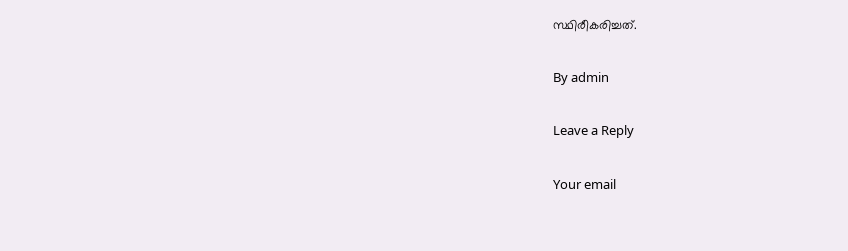സ്ഥിരീകരിച്ചത്.

By admin

Leave a Reply

Your email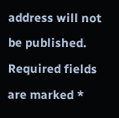address will not be published. Required fields are marked *